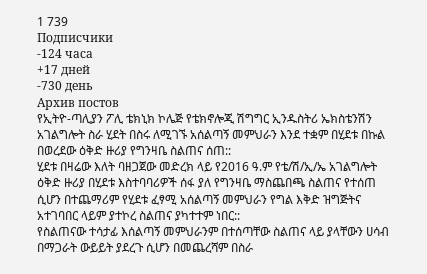1 739
Подписчики
-124 часа
+17 дней
-730 день
Архив постов
የኢትዮ-ጣሊያን ፖሊ ቴክኒክ ኮሌጅ የቴክኖሎጂ ሽግግር ኢንዱስትሪ ኤክስቴንሽን አገልግሎት ስራ ሂደት በስሩ ለሚገኙ አሰልጣኝ መምህራን እንደ ተቋም በሂደቱ በኩል በወረደው ዕቅድ ዙሪያ የግንዛቤ ስልጠና ሰጠ::
ሂደቱ በዛሬው እለት ባዘጋጀው መድረክ ላይ የ2016 ዓ.ም የቴ/ሽ/ኢ/ኤ አገልግሎት ዕቅድ ዙሪያ በሂደቱ እስተባባሪዎች ሰፋ ያለ የግንዛቤ ማስጨበጫ ስልጠና የተሰጠ ሲሆን በተጨማሪም የሂደቱ ፈፃሚ አሰልጣኝ መምህራን የግል እቅድ ዝግጅትና አተገባበር ላይም ያተኮረ ስልጠና ያካተተም ነበር::
የስልጠናው ተሳታፊ እሰልጣኝ መምህራንም በተሰጣቸው ስልጠና ላይ ያላቸውን ሀሳብ በማጋራት ውይይት ያደረጉ ሲሆን በመጨረሻም በስራ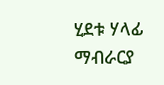ሂደቱ ሃላፊ ማብራርያ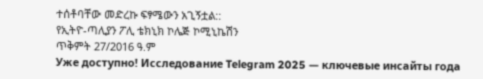ተሰቶባቸው መድረኩ ፍፃሜውን አጊኝቷል::
የኢትዮ-ጣሊያን ፖሊ ቴክኒክ ኮሌጅ ኮሚኒኬሽን
ጥቅምት 27/2016 ዓ.ም
Уже доступно! Исследование Telegram 2025 — ключевые инсайты года